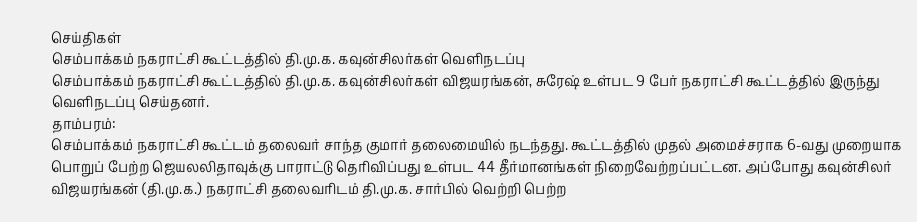செய்திகள்
செம்பாக்கம் நகராட்சி கூட்டத்தில் தி.மு.க. கவுன்சிலர்கள் வெளிநடப்பு
செம்பாக்கம் நகராட்சி கூட்டத்தில் தி.மு.க. கவுன்சிலர்கள் விஜயரங்கன், சுரேஷ் உள்பட 9 பேர் நகராட்சி கூட்டத்தில் இருந்து வெளிநடப்பு செய்தனர்.
தாம்பரம்:
செம்பாக்கம் நகராட்சி கூட்டம் தலைவர் சாந்த குமார் தலைமையில் நடந்தது. கூட்டத்தில் முதல் அமைச்சராக 6-வது முறையாக பொறுப் பேற்ற ஜெயலலிதாவுக்கு பாராட்டு தெரிவிப்பது உள்பட 44 தீர்மானங்கள் நிறைவேற்றப்பட்டன. அப்போது கவுன்சிலர் விஜயரங்கன் (தி.மு.க.) நகராட்சி தலைவரிடம் தி.மு.க. சார்பில் வெற்றி பெற்ற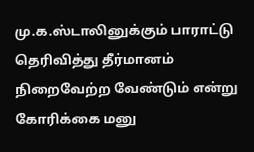மு.க.ஸ்டாலினுக்கும் பாராட்டு தெரிவித்து தீர்மானம் நிறைவேற்ற வேண்டும் என்று கோரிக்கை மனு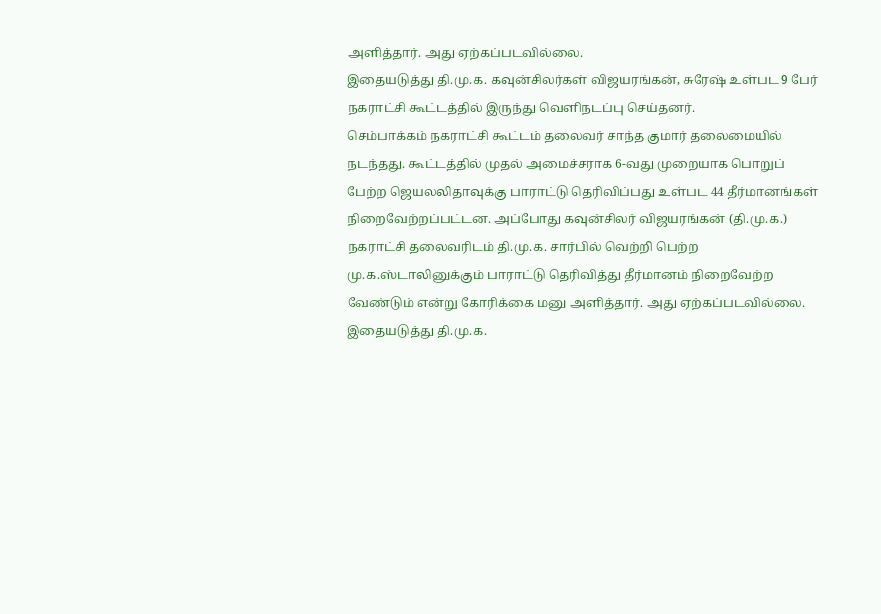அளித்தார். அது ஏற்கப்படவில்லை.
இதையடுத்து தி.மு.க. கவுன்சிலர்கள் விஜயரங்கன், சுரேஷ் உள்பட 9 பேர் நகராட்சி கூட்டத்தில் இருந்து வெளிநடப்பு செய்தனர்.
செம்பாக்கம் நகராட்சி கூட்டம் தலைவர் சாந்த குமார் தலைமையில் நடந்தது. கூட்டத்தில் முதல் அமைச்சராக 6-வது முறையாக பொறுப் பேற்ற ஜெயலலிதாவுக்கு பாராட்டு தெரிவிப்பது உள்பட 44 தீர்மானங்கள் நிறைவேற்றப்பட்டன. அப்போது கவுன்சிலர் விஜயரங்கன் (தி.மு.க.) நகராட்சி தலைவரிடம் தி.மு.க. சார்பில் வெற்றி பெற்ற மு.க.ஸ்டாலினுக்கும் பாராட்டு தெரிவித்து தீர்மானம் நிறைவேற்ற வேண்டும் என்று கோரிக்கை மனு அளித்தார். அது ஏற்கப்படவில்லை.
இதையடுத்து தி.மு.க.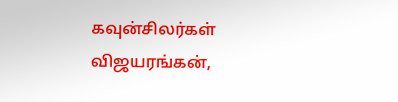கவுன்சிலர்கள் விஜயரங்கன்,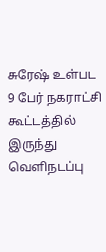சுரேஷ் உள்பட 9 பேர் நகராட்சி கூட்டத்தில் இருந்து வெளிநடப்பு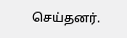செய்தனர்.